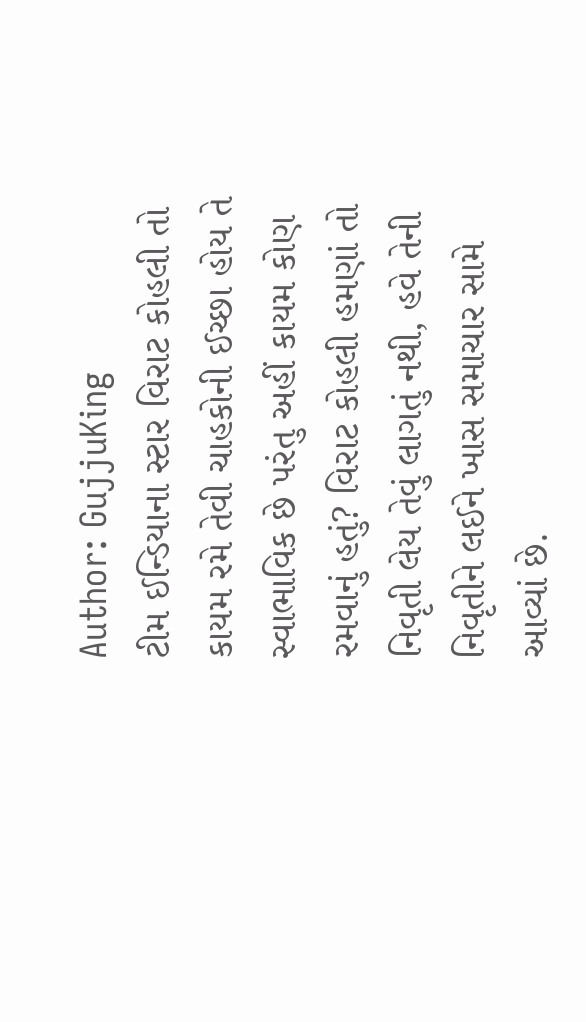Author: GujjuKing
ટીમ ઈન્ડિયાના સ્ટાર વિરાટ કોહલી તો કાયમ રમે તેવી ચાહકોની ઈચ્છા હોય તે સ્વાભાવિક છે પરંતુ અહીં કાયમ કોણ રમવાનું હતું? વિરાટ કોહલી હમણાં તો નિવૃતી લેય તેવું લાગતું નથી, હવે તેની નિવૃતીને લઈને ખાસ સમાચાર સામે આવ્યાં છે.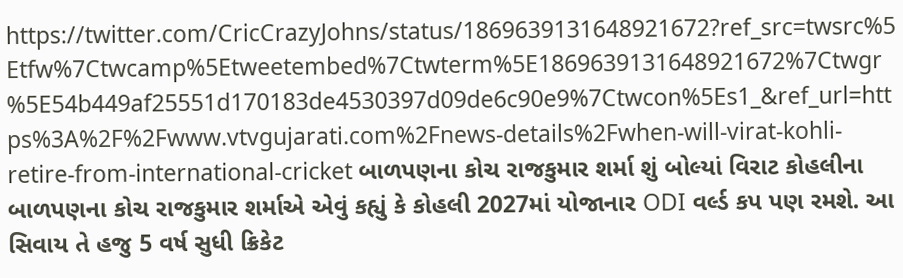https://twitter.com/CricCrazyJohns/status/1869639131648921672?ref_src=twsrc%5Etfw%7Ctwcamp%5Etweetembed%7Ctwterm%5E1869639131648921672%7Ctwgr%5E54b449af25551d170183de4530397d09de6c90e9%7Ctwcon%5Es1_&ref_url=https%3A%2F%2Fwww.vtvgujarati.com%2Fnews-details%2Fwhen-will-virat-kohli-retire-from-international-cricket બાળપણના કોચ રાજકુમાર શર્મા શું બોલ્યાં વિરાટ કોહલીના બાળપણના કોચ રાજકુમાર શર્માએ એવું કહ્યું કે કોહલી 2027માં યોજાનાર ODI વર્લ્ડ કપ પણ રમશે. આ સિવાય તે હજુ 5 વર્ષ સુધી ક્રિકેટ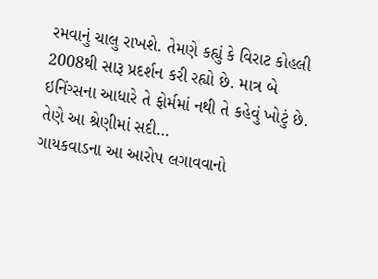રમવાનું ચાલુ રાખશે. તેમણે કહ્યું કે વિરાટ કોહલી 2008થી સારૂ પ્રદર્શન કરી રહ્યો છે. માત્ર બે ઇનિંગ્સના આધારે તે ફોર્મમાં નથી તે કહેવું ખોટું છે. તેણે આ શ્રેણીમાં સદી…
ગાયકવાડના આ આરોપ લગાવવાનો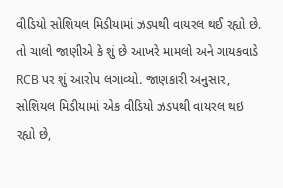વીડિયો સોશિયલ મિડીયામાં ઝડપથી વાયરલ થઈ રહ્યો છે. તો ચાલો જાણીએ કે શું છે આખરે મામલો અને ગાયકવાડે RCB પર શું આરોપ લગાવ્યો. જાણકારી અનુસાર, સોશિયલ મિડીયામાં એક વીડિયો ઝડપથી વાયરલ થઇ રહ્યો છે,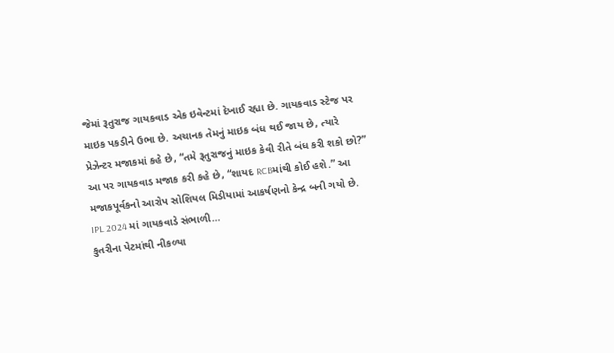જેમાં રૂતુરાજ ગાયકવાડ એક ઇવેન્ટમાં દેખાઈ રહ્યા છે. ગાયકવાડ સ્ટેજ પર માઇક પકડીને ઉભા છે. અચાનક તેમનું માઇક બંધ થઈ જાય છે, ત્યારે પ્રેઝેન્ટર મજાકમાં કહે છે, “તમે રૂતુરાજનું માઇક કેવી રીતે બંધ કરી શકો છો?” આ પર ગાયકવાડ મજાક કરી કહે છે, “શાયદ RCBમાંથી કોઈ હશે.” આ મજાકપૂર્વકનો આરોપ સોશિયલ મિડીયામાં આકર્ષણનો કેન્દ્ર બની ગયો છે. IPL 2024 માં ગાયકવાડે સંભાળી…
કુતરીના પેટમાંથી નીકળ્યા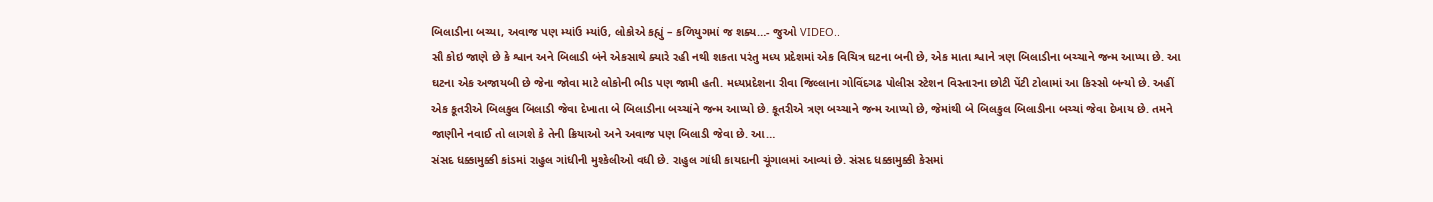બિલાડીના બચ્યા, અવાજ પણ મ્યાંઉ મ્યાંઉ, લોકોએ કહ્યું – કળિયુગમાં જ શક્ય…- જુઓ VIDEO..
સૌ કોઇ જાણે છે કે શ્વાન અને બિલાડી બંને એકસાથે ક્યારે રહી નથી શકતા પરંતુ મધ્ય પ્રદેશમાં એક વિચિત્ર ઘટના બની છે, એક માતા શ્વાને ત્રણ બિલાડીના બચ્ચાને જન્મ આપ્યા છે. આ ઘટના એક અજાયબી છે જેના જોવા માટે લોકોની ભીડ પણ જામી હતી. મધ્યપ્રદેશના રીવા જિલ્લાના ગોવિંદગઢ પોલીસ સ્ટેશન વિસ્તારના છોટી પેંટી ટોલામાં આ કિસ્સો બન્યો છે. અહીં એક કૂતરીએ બિલકુલ બિલાડી જેવા દેખાતા બે બિલાડીના બચ્ચાંને જન્મ આપ્યો છે. કૂતરીએ ત્રણ બચ્ચાને જન્મ આપ્યો છે, જેમાંથી બે બિલકુલ બિલાડીના બચ્ચાં જેવા દેખાય છે. તમને જાણીને નવાઈ તો લાગશે કે તેની ક્રિયાઓ અને અવાજ પણ બિલાડી જેવા છે. આ…
સંસદ ધક્કામુક્કી કાંડમાં રાહુલ ગાંધીની મુશ્કેલીઓ વધી છે. રાહુલ ગાંધી કાયદાની ચૂંગાલમાં આવ્યાં છે. સંસદ ધક્કામુક્કી કેસમાં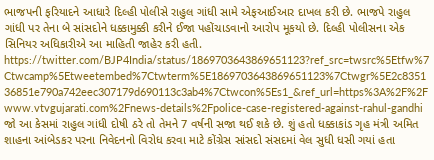ભાજપની ફરિયાદને આધારે દિલ્હી પોલીસે રાહુલ ગાંધી સામે એફઆઈઆર દાખલ કરી છે. ભાજપે રાહુલ ગાંધી પર તેના બે સાંસદોને ધક્કામુક્કી કરીને ઈજા પહોંચાડવાનો આરોપ મૂકયો છે. દિલ્હી પોલીસના એક સિનિયર અધિકારીએ આ માહિતી જાહેર કરી હતી. https://twitter.com/BJP4India/status/1869703643869651123?ref_src=twsrc%5Etfw%7Ctwcamp%5Etweetembed%7Ctwterm%5E1869703643869651123%7Ctwgr%5E2c835136851e790a742eec307179d690113c3ab4%7Ctwcon%5Es1_&ref_url=https%3A%2F%2Fwww.vtvgujarati.com%2Fnews-details%2Fpolice-case-registered-against-rahul-gandhi જો આ કેસમાં રાહુલ ગાંધી દોષી ઠરે તો તેમને 7 વર્ષની સજા થઈ શકે છે. શું હતો ધક્કાકાંડ ગૃહ મંત્રી અમિત શાહના આંબેડકર પરના નિવેદનનો વિરોધ કરવા માટે કોંગ્રેસ સાંસદો સંસદમાં વેલ સુધી ધસી ગયાં હતા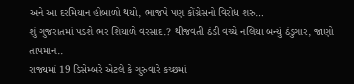અને આ દરમિયાન હોબાળો થયો, ભાજપે પણ કોંગ્રેસનો વિરોધ શરુ…
શું ગુજરાતમાં પડશે ભર શિયાળે વરસાદ.? થીજવતી ઠંડી વચ્ચે નલિયા બન્યું ઠંડુગાર, જાણો તાપમાન..
રાજ્યમાં 19 ડિસેમ્બરે એટલે કે ગુરુવારે કચ્છમાં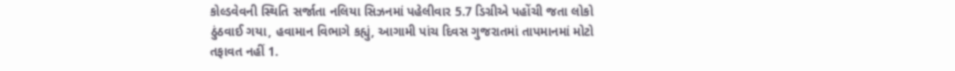કોલ્ડવેવની સ્થિતિ સર્જાતા નલિયા સિઝનમાં પહેલીવાર 5.7 ડિગ્રીએ પહોંચી જતા લોકો ઠુંઠવાઈ ગયા, હવામાન વિભાગે કહ્યું, આગામી પાંચ દિવસ ગુજરાતમાં તાપમાનમાં મોટો તફાવત નહીં 1.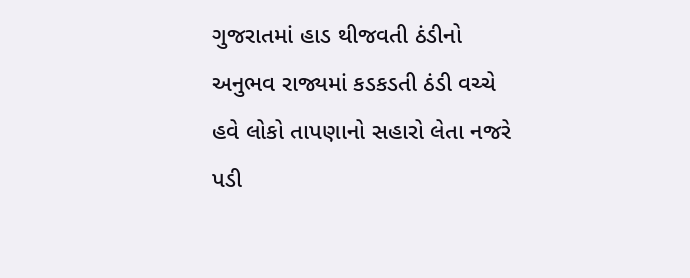ગુજરાતમાં હાડ થીજવતી ઠંડીનો અનુભવ રાજ્યમાં કડકડતી ઠંડી વચ્ચે હવે લોકો તાપણાનો સહારો લેતા નજરે પડી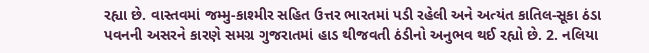રહ્યા છે. વાસ્તવમાં જમ્મુ-કાશ્મીર સહિત ઉત્તર ભારતમાં પડી રહેલી અને અત્યંત કાતિલ-સૂકા ઠંડા પવનની અસરને કારણે સમગ્ર ગુજરાતમાં હાડ થીજવતી ઠંડીનો અનુભવ થઈ રહ્યો છે. 2. નલિયા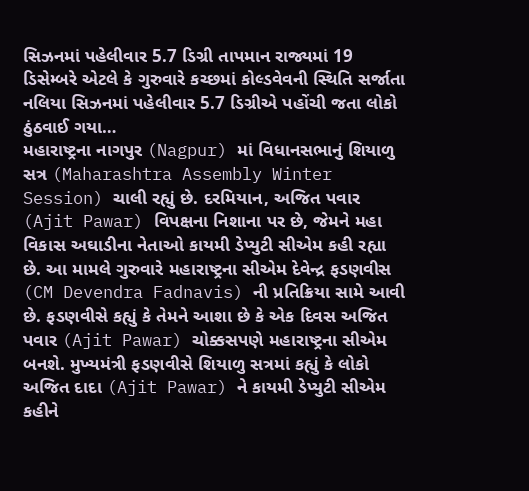સિઝનમાં પહેલીવાર 5.7 ડિગ્રી તાપમાન રાજ્યમાં 19 ડિસેમ્બરે એટલે કે ગુરુવારે કચ્છમાં કોલ્ડવેવની સ્થિતિ સર્જાતા નલિયા સિઝનમાં પહેલીવાર 5.7 ડિગ્રીએ પહોંચી જતા લોકો ઠુંઠવાઈ ગયા…
મહારાષ્ટ્રના નાગપુર (Nagpur) માં વિધાનસભાનું શિયાળુ સત્ર (Maharashtra Assembly Winter Session) ચાલી રહ્યું છે. દરમિયાન, અજિત પવાર (Ajit Pawar) વિપક્ષના નિશાના પર છે, જેમને મહા વિકાસ અઘાડીના નેતાઓ કાયમી ડેપ્યુટી સીએમ કહી રહ્યા છે. આ મામલે ગુરુવારે મહારાષ્ટ્રના સીએમ દેવેન્દ્ર ફડણવીસ (CM Devendra Fadnavis) ની પ્રતિક્રિયા સામે આવી છે. ફડણવીસે કહ્યું કે તેમને આશા છે કે એક દિવસ અજિત પવાર (Ajit Pawar) ચોક્કસપણે મહારાષ્ટ્રના સીએમ બનશે. મુખ્યમંત્રી ફડણવીસે શિયાળુ સત્રમાં કહ્યું કે લોકો અજિત દાદા (Ajit Pawar) ને કાયમી ડેપ્યુટી સીએમ કહીને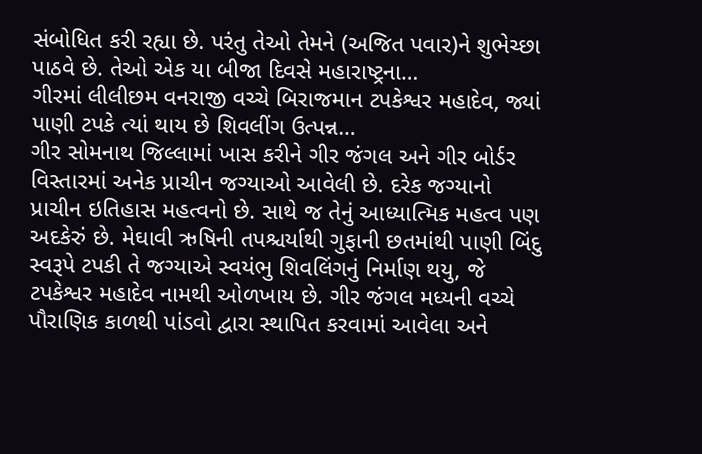સંબોધિત કરી રહ્યા છે. પરંતુ તેઓ તેમને (અજિત પવાર)ને શુભેચ્છા પાઠવે છે. તેઓ એક યા બીજા દિવસે મહારાષ્ટ્રના…
ગીરમાં લીલીછમ વનરાજી વચ્ચે બિરાજમાન ટપકેશ્વર મહાદેવ, જ્યાં પાણી ટપકે ત્યાં થાય છે શિવલીંગ ઉત્પન્ન…
ગીર સોમનાથ જિલ્લામાં ખાસ કરીને ગીર જંગલ અને ગીર બોર્ડર વિસ્તારમાં અનેક પ્રાચીન જગ્યાઓ આવેલી છે. દરેક જગ્યાનો પ્રાચીન ઇતિહાસ મહત્વનો છે. સાથે જ તેનું આધ્યાત્મિક મહત્વ પણ અદકેરું છે. મેઘાવી ઋષિની તપશ્ચર્યાથી ગુફાની છતમાંથી પાણી બિંદુ સ્વરૂપે ટપકી તે જગ્યાએ સ્વયંભુ શિવલિંગનું નિર્માણ થયુ, જે ટપકેશ્વર મહાદેવ નામથી ઓળખાય છે. ગીર જંગલ મધ્યની વચ્ચે પૌરાણિક કાળથી પાંડવો દ્વારા સ્થાપિત કરવામાં આવેલા અને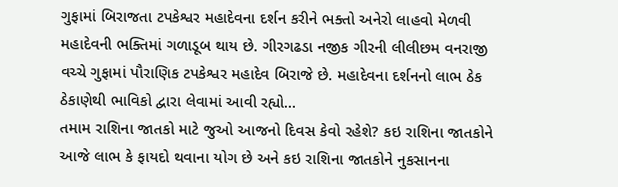ગુફામાં બિરાજતા ટપકેશ્વર મહાદેવના દર્શન કરીને ભક્તો અનેરો લાહવો મેળવી મહાદેવની ભક્તિમાં ગળાડૂબ થાય છે. ગીરગઢડા નજીક ગીરની લીલીછમ વનરાજી વચ્ચે ગુફામાં પૌરાણિક ટપકેશ્વર મહાદેવ બિરાજે છે. મહાદેવના દર્શનનો લાભ ઠેક ઠેકાણેથી ભાવિકો દ્વારા લેવામાં આવી રહ્યો…
તમામ રાશિના જાતકો માટે જુઓ આજનો દિવસ કેવો રહેશે? કઇ રાશિના જાતકોને આજે લાભ કે ફાયદો થવાના યોગ છે અને કઇ રાશિના જાતકોને નુકસાનના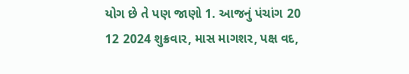યોગ છે તે પણ જાણો 1. આજનું પંચાંગ 20 12 2024 શુક્રવાર, માસ માગશર, પક્ષ વદ,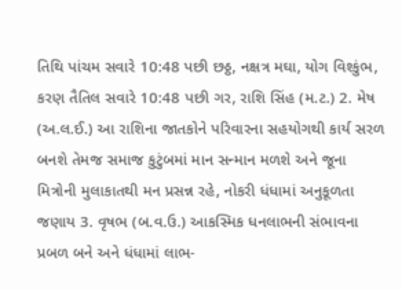તિથિ પાંચમ સવારે 10:48 પછી છઠ્ઠ, નક્ષત્ર મઘા, યોગ વિશ્કુંભ, કરણ તૈતિલ સવારે 10:48 પછી ગર, રાશિ સિંહ (મ.ટ.) 2. મેષ (અ.લ.ઈ.) આ રાશિના જાતકોને પરિવારના સહયોગથી કાર્ય સરળ બનશે તેમજ સમાજ કુટુંબમાં માન સન્માન મળશે અને જૂના મિત્રોની મુલાકાતથી મન પ્રસન્ન રહે, નોકરી ધંધામાં અનુકૂળતા જણાય 3. વૃષભ (બ.વ.ઉ.) આકસ્મિક ધનલાભની સંભાવના પ્રબળ બને અને ધંધામાં લાભ-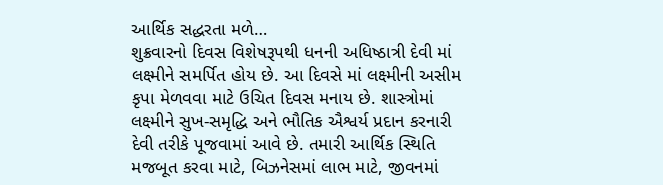આર્થિક સદ્ધરતા મળે…
શુક્રવારનો દિવસ વિશેષરૂપથી ધનની અધિષ્ઠાત્રી દેવી માં લક્ષ્મીને સમર્પિત હોય છે. આ દિવસે માં લક્ષ્મીની અસીમ કૃપા મેળવવા માટે ઉચિત દિવસ મનાય છે. શાસ્ત્રોમાં લક્ષ્મીને સુખ-સમૃદ્ધિ અને ભૌતિક ઐશ્વર્ય પ્રદાન કરનારી દેવી તરીકે પૂજવામાં આવે છે. તમારી આર્થિક સ્થિતિ મજબૂત કરવા માટે, બિઝનેસમાં લાભ માટે, જીવનમાં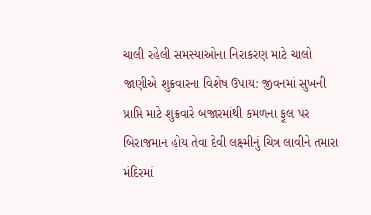ચાલી રહેલી સમસ્યાઓના નિરાકરણ માટે ચાલો જાણીએ શુક્રવારના વિશેષ ઉપાય: જીવનમાં સુખની પ્રાપ્તિ માટે શુક્રવારે બજારમાંથી કમળના ફૂલ પર બિરાજમાન હોય તેવા દેવી લક્ષ્મીનું ચિત્ર લાવીને તમારા મંદિરમાં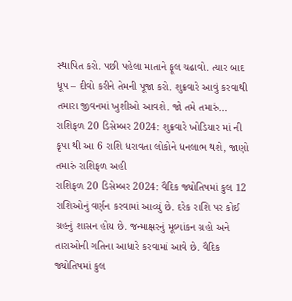સ્થાપિત કરો. પછી પહેલા માતાને ફૂલ ચઢાવો. ત્યાર બાદ ધૂપ – દીવો કરીને તેમની પૂજા કરો. શુક્રવારે આવું કરવાથી તમારા જીવનમાં ખુશીઓ આવશે. જો તમે તમારું…
રાશિફળ 20 ડિસેમ્બર 2024: શુક્રવારે ખોડિયાર માં ની કૃપા થી આ 6 રાશિ ધરાવતા લોકોને ધનલાભ થશે, જાણો તમારું રાશિફળ અહી
રાશિફળ 20 ડિસેમ્બર 2024: વૈદિક જ્યોતિષમાં કુલ 12 રાશિઓનું વર્ણન કરવામાં આવ્યું છે. દરેક રાશિ પર કોઈ ગ્રહનું શાસન હોય છે. જન્માક્ષરનું મૂલ્યાંકન ગ્રહો અને તારાઓની ગતિના આધારે કરવામાં આવે છે. વૈદિક જ્યોતિષમાં કુલ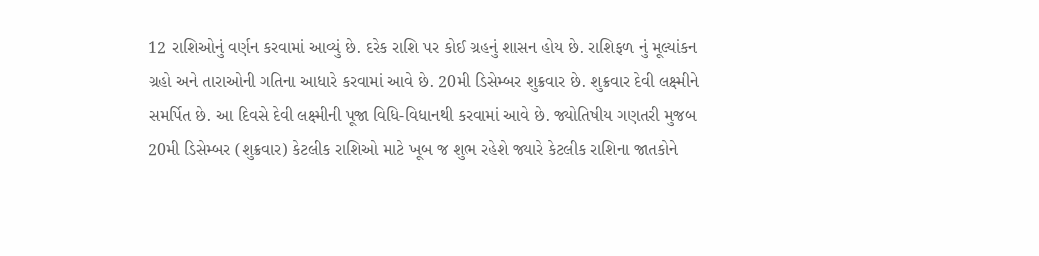12 રાશિઓનું વર્ણન કરવામાં આવ્યું છે. દરેક રાશિ પર કોઈ ગ્રહનું શાસન હોય છે. રાશિફળ નું મૂલ્યાંકન ગ્રહો અને તારાઓની ગતિના આધારે કરવામાં આવે છે. 20મી ડિસેમ્બર શુક્રવાર છે. શુક્રવાર દેવી લક્ષ્મીને સમર્પિત છે. આ દિવસે દેવી લક્ષ્મીની પૂજા વિધિ-વિધાનથી કરવામાં આવે છે. જ્યોતિષીય ગણતરી મુજબ 20મી ડિસેમ્બર (શુક્રવાર) કેટલીક રાશિઓ માટે ખૂબ જ શુભ રહેશે જ્યારે કેટલીક રાશિના જાતકોને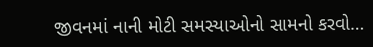જીવનમાં નાની મોટી સમસ્યાઓનો સામનો કરવો…